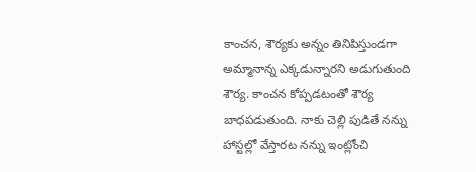కాంచన, శౌర్యకు అన్నం తినిపిస్తుండగా అమ్మానాన్న ఎక్కడున్నారని అడుగుతుంది శౌర్య. కాంచన కోప్పడటంతో శౌర్య బాధపడుతుంది. నాకు చెల్లి పుడితే నన్ను హాస్టల్లో వేస్తారట నన్ను ఇంట్లోంచి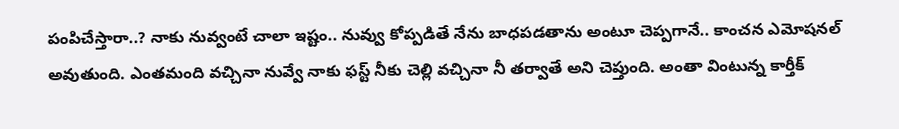పంపిచేస్తారా..? నాకు నువ్వంటే చాలా ఇష్టం.. నువ్వు కోప్పడితే నేను బాధపడతాను అంటూ చెప్పగానే.. కాంచన ఎమోషనల్ అవుతుంది. ఎంతమంది వచ్చినా నువ్వే నాకు ఫస్ట్ నీకు చెల్లి వచ్చినా నీ తర్వాతే అని చెప్తుంది. అంతా వింటున్న కార్తీక్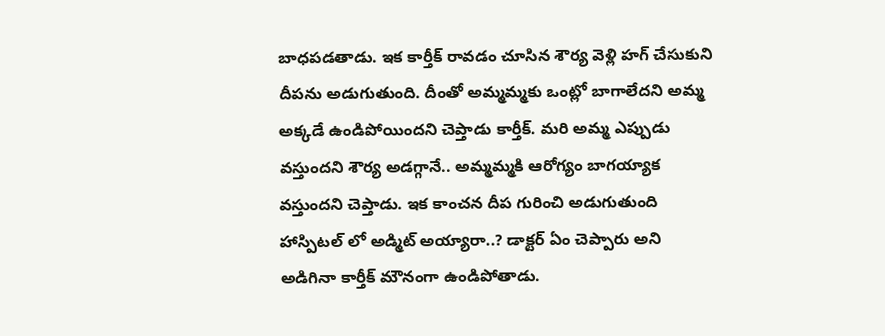బాధపడతాడు. ఇక కార్తీక్ రావడం చూసిన శౌర్య వెళ్లి హగ్ చేసుకుని దీపను అడుగుతుంది. దీంతో అమ్మమ్మకు ఒంట్లో బాగాలేదని అమ్మ అక్కడే ఉండిపోయిందని చెప్తాడు కార్తీక్. మరి అమ్మ ఎప్పుడు వస్తుందని శౌర్య అడగ్గానే.. అమ్మమ్మకి ఆరోగ్యం బాగయ్యాక వస్తుందని చెప్తాడు. ఇక కాంచన దీప గురించి అడుగుతుంది హాస్పిటల్ లో అడ్మిట్ అయ్యారా..? డాక్టర్ ఏం చెప్పారు అని అడిగినా కార్తీక్ మౌనంగా ఉండిపోతాడు.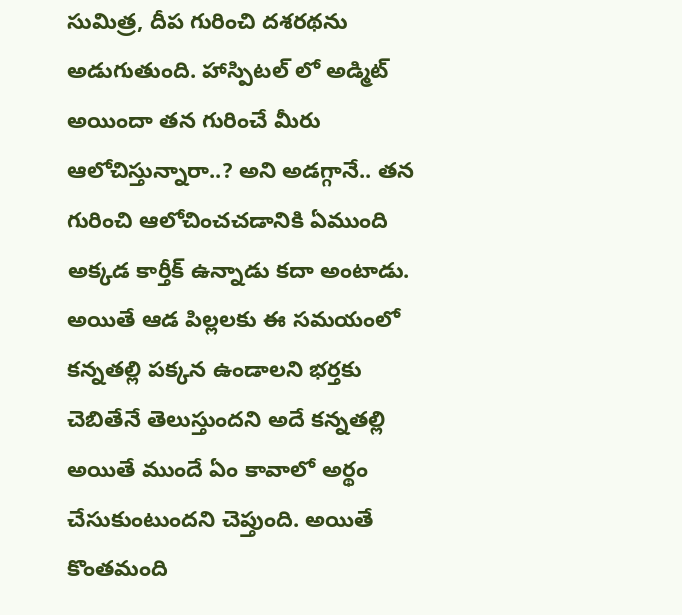సుమిత్ర, దీప గురించి దశరథను అడుగుతుంది. హాస్పిటల్ లో అడ్మిట్ అయిందా తన గురించే మీరు ఆలోచిస్తున్నారా..? అని అడగ్గానే.. తన గురించి ఆలోచించచడానికి ఏముంది అక్కడ కార్తీక్ ఉన్నాడు కదా అంటాడు. అయితే ఆడ పిల్లలకు ఈ సమయంలో కన్నతల్లి పక్కన ఉండాలని భర్తకు చెబితేనే తెలుస్తుందని అదే కన్నతల్లి అయితే ముందే ఏం కావాలో అర్థం చేసుకుంటుందని చెప్తుంది. అయితే కొంతమంది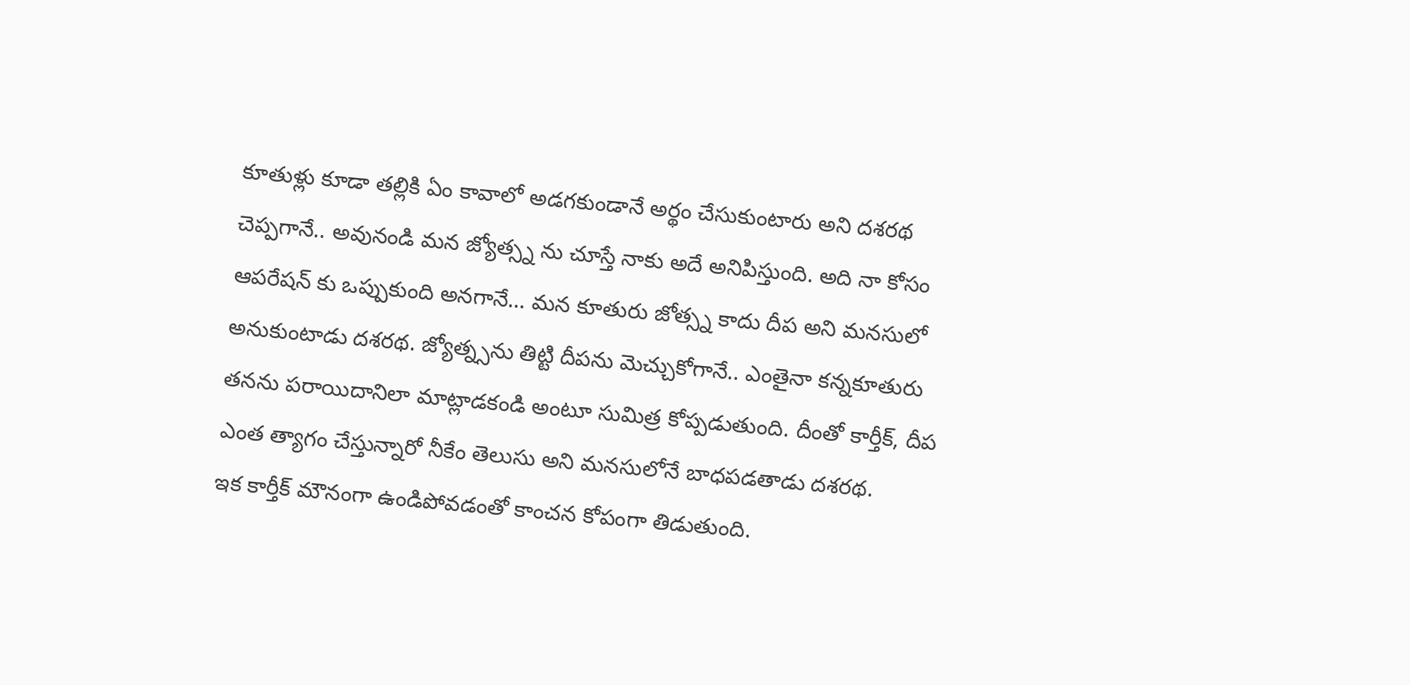కూతుళ్లు కూడా తల్లికి ఏం కావాలో అడగకుండానే అర్థం చేసుకుంటారు అని దశరథ చెప్పగానే.. అవునండి మన జ్యోత్స్న ను చూస్తే నాకు అదే అనిపిస్తుంది. అది నా కోసం ఆపరేషన్ కు ఒప్పుకుంది అనగానే… మన కూతురు జోత్స్న కాదు దీప అని మనసులో అనుకుంటాడు దశరథ. జ్యోత్న్సను తిట్టి దీపను మెచ్చుకోగానే.. ఎంతైనా కన్నకూతురు తనను పరాయిదానిలా మాట్లాడకండి అంటూ సుమిత్ర కోప్పడుతుంది. దీంతో కార్తీక్, దీప ఎంత త్యాగం చేస్తున్నారో నీకేం తెలుసు అని మనసులోనే బాధపడతాడు దశరథ.
ఇక కార్తీక్ మౌనంగా ఉండిపోవడంతో కాంచన కోపంగా తిడుతుంది.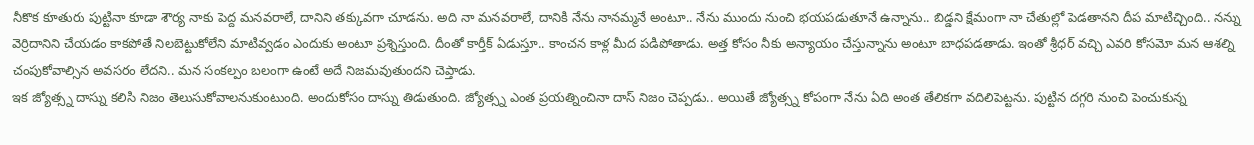నీకొక కూతురు పుట్టినా కూడా శౌర్య నాకు పెద్ద మనవరాలే, దానిని తక్కువగా చూడను. అది నా మనవరాలే, దానికి నేను నానమ్మనే అంటూ.. నేను ముందు నుంచి భయపడుతూనే ఉన్నాను.. బిడ్డని క్షేమంగా నా చేతుల్లో పెడతానని దీప మాటిచ్చింది.. నన్ను వెర్రిదానిని చేయడం కాకపోతే నిలబెట్టుకోలేని మాటివ్వడం ఎందుకు అంటూ ప్రశ్నిస్తుంది. దీంతో కార్తీక్ ఏడుస్తూ.. కాంచన కాళ్ల మీద పడిపోతాడు. అత్త కోసం నీకు అన్యాయం చేస్తున్నాను అంటూ బాధపడతాడు. ఇంతో శ్రీధర్ వచ్చి ఎవరి కోసమో మన ఆశల్ని చంపుకోవాల్సిన అవసరం లేదని.. మన సంకల్పం బలంగా ఉంటే అదే నిజమవుతుందని చెప్తాడు.
ఇక జ్యోత్స్న దాస్ను కలిసి నిజం తెలుసుకోవాలనుకుంటుంది. అందుకోసం దాస్ను తిడుతుంది. జ్యోత్స్న ఎంత ప్రయత్నించినా దాస్ నిజం చెప్పడు.. అయితే జ్యోత్స్న కోపంగా నేను ఏది అంత తేలికగా వదిలిపెట్టను. పుట్టిన దగ్గరి నుంచి పెంచుకున్న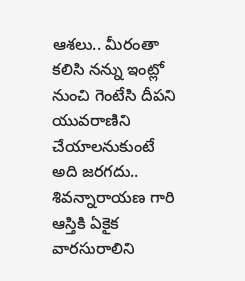ఆశలు.. మీరంతా కలిసి నన్ను ఇంట్లో నుంచి గెంటేసి దీపని యువరాణిని చేయాలనుకుంటే అది జరగదు.. శివన్నారాయణ గారి ఆస్తికి ఏకైక వారసురాలిని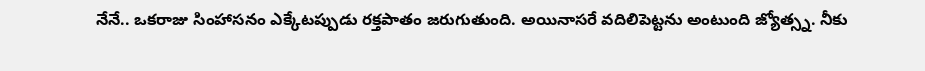నేనే.. ఒకరాజు సింహాసనం ఎక్కేటప్పుడు రక్తపాతం జరుగుతుంది. అయినాసరే వదిలిపెట్టను అంటుంది జ్యోత్స్న. నీకు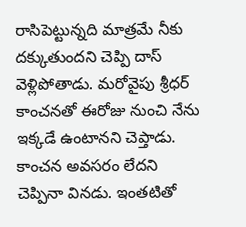రాసిపెట్టున్నది మాత్రమే నీకు దక్కుతుందని చెప్పి దాస్ వెళ్లిపోతాడు. మరోవైపు శ్రీధర్ కాంచనతో ఈరోజు నుంచి నేను ఇక్కడే ఉంటానని చెప్తాడు. కాంచన అవసరం లేదని చెప్పినా వినడు. ఇంతటితో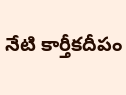నేటి కార్తీకదీపం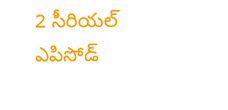2 సీరియల్ ఎపిసోడ్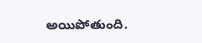అయిపోతుంది.